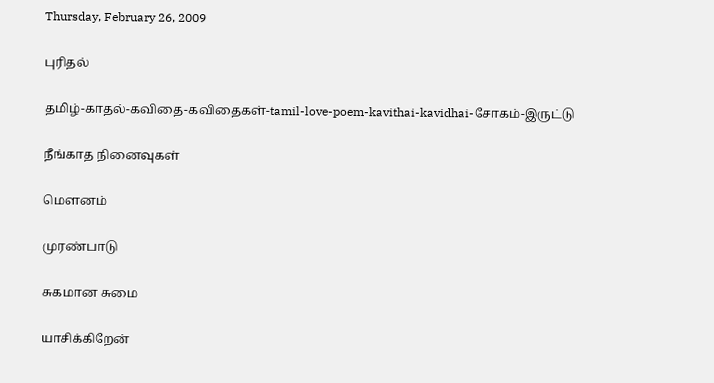Thursday, February 26, 2009

புரிதல்

தமிழ்-காதல்-கவிதை-கவிதைகள்-tamil-love-poem-kavithai-kavidhai-சோகம்-இருட்டு

நீங்காத நினைவுகள்

மௌனம்

முரண்பாடு

சுகமான சுமை

யாசிக்கிறேன்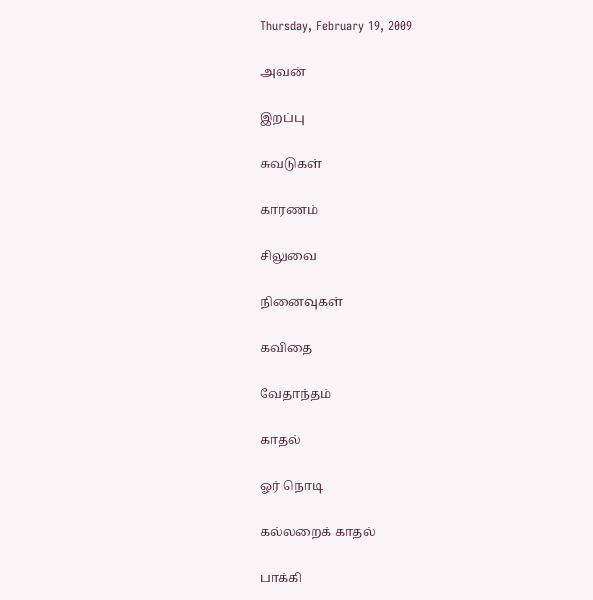Thursday, February 19, 2009

அவன்

இறப்பு

சுவடுகள்

காரணம்

சிலுவை

நினைவுகள்

கவிதை

வேதாந்தம்

காதல்

ஓர் நொடி

கல்லறைக் காதல்

பாக்கி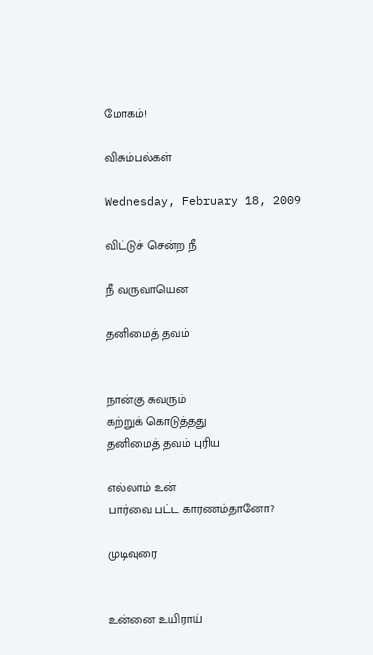மோகம்!

விசும்பல்கள்

Wednesday, February 18, 2009

விட்டுச் சென்ற நீ

நீ வருவாயென

தனிமைத் தவம்


நான்கு சுவரும்
கற்றுக் கொடுத்தது
தனிமைத் தவம் புரிய

எல்லாம் உன்
பார்வை பட்ட காரணம்தானோ?

முடிவுரை


உன்னை உயிராய்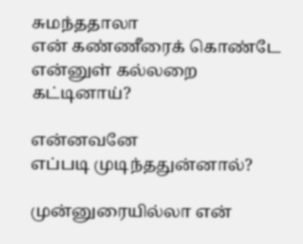சுமந்ததாலா
என் கண்ணீரைக் கொண்டே
என்னுள் கல்லறை கட்டினாய்?

என்னவனே
எப்படி முடிந்ததுன்னால்?

முன்னுரையில்லா என்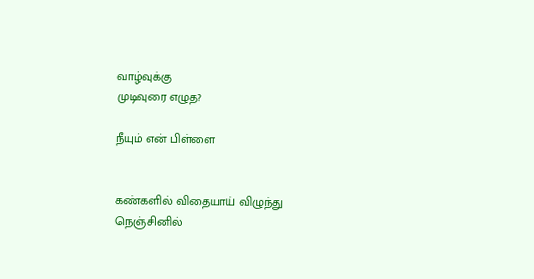வாழ்வுக்கு
முடிவுரை எழுத?

நீயும் என் பிள்ளை


கண்களில் விதையாய் விழுந்து
நெஞ்சினில்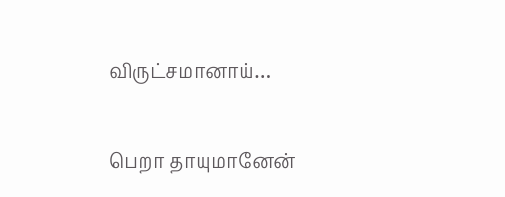விருட்சமானாய்…

பெறா தாயுமானேன்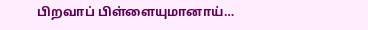பிறவாப் பிள்ளையுமானாய்…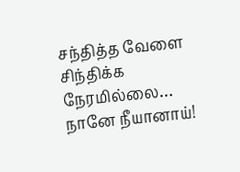சந்தித்த வேளை
சிந்திக்க நேரமில்லை…
நானே நீயானாய்!